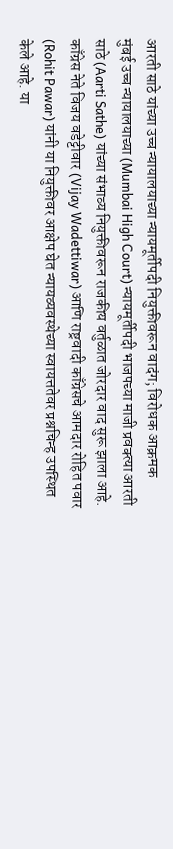आरती साठे यांच्या उच्च न्यायालयाच्या न्यायमूर्तीपदी नियुक्तीवरून वादंग; विरोधक आक्रमक
मुंबई उच्च न्यायालयाच्या (Mumbai High Court) न्यायमूर्तीपदी भाजपच्या माजी प्रवक्त्या आरती साठे (Aarti Sathe) यांच्या संभाव्य नियुक्तीवरून राजकीय वर्तुळात जोरदार वाद सुरू झाला आहे. काँग्रेस नेते विजय वडेट्टीवार (Vijay Wadettiwar) आणि राष्ट्रवादी काँग्रेसचे आमदार रोहित पवार (Rohit Pawar) यांनी या नियुक्तीवर आक्षेप घेत न्यायव्यवस्थेच्या स्वायत्ततेवर प्रश्नचिन्ह उपस्थित केले आहे. या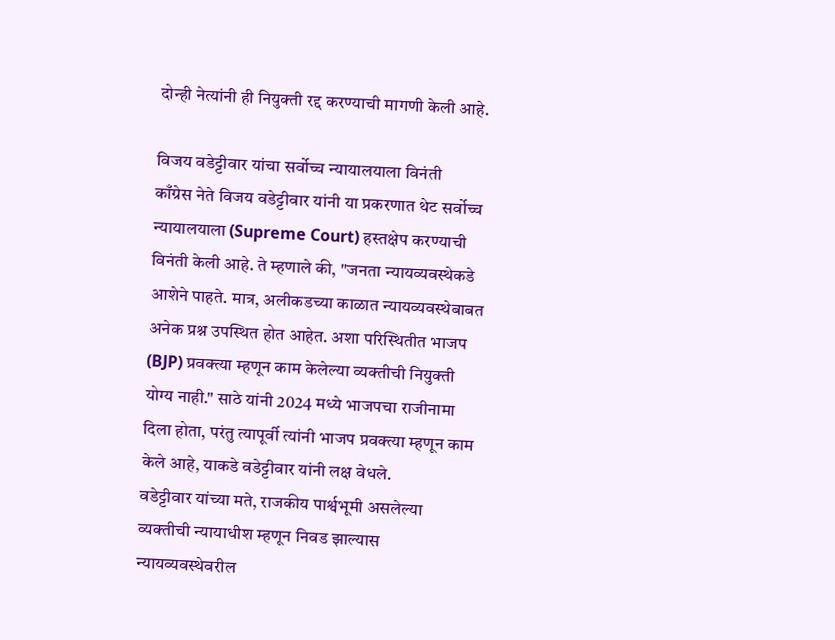दोन्ही नेत्यांनी ही नियुक्ती रद्द करण्याची मागणी केली आहे.

विजय वडेट्टीवार यांचा सर्वोच्च न्यायालयाला विनंती
काँग्रेस नेते विजय वडेट्टीवार यांनी या प्रकरणात थेट सर्वोच्च न्यायालयाला (Supreme Court) हस्तक्षेप करण्याची विनंती केली आहे. ते म्हणाले की, "जनता न्यायव्यवस्थेकडे आशेने पाहते. मात्र, अलीकडच्या काळात न्यायव्यवस्थेबाबत अनेक प्रश्न उपस्थित होत आहेत. अशा परिस्थितीत भाजप (BJP) प्रवक्त्या म्हणून काम केलेल्या व्यक्तीची नियुक्ती योग्य नाही." साठे यांनी 2024 मध्ये भाजपचा राजीनामा दिला होता, परंतु त्यापूर्वी त्यांनी भाजप प्रवक्त्या म्हणून काम केले आहे, याकडे वडेट्टीवार यांनी लक्ष वेधले.
वडेट्टीवार यांच्या मते, राजकीय पार्श्वभूमी असलेल्या व्यक्तीची न्यायाधीश म्हणून निवड झाल्यास न्यायव्यवस्थेवरील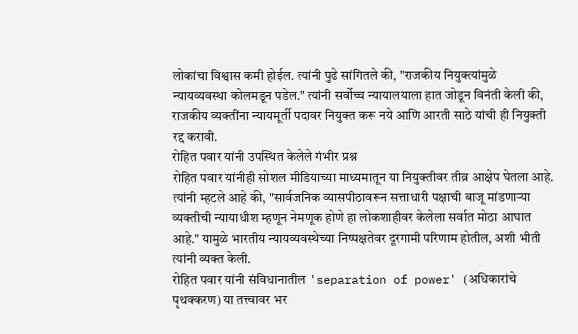लोकांचा विश्वास कमी होईल. त्यांनी पुढे सांगितले की, "राजकीय नियुक्त्यांमुळे न्यायव्यवस्था कोलमडून पडेल." त्यांनी सर्वोच्च न्यायालयाला हात जोडून विनंती केली की, राजकीय व्यक्तींना न्यायमूर्ती पदावर नियुक्त करू नये आणि आरती साठे यांची ही नियुक्ती रद्द करावी.
रोहित पवार यांनी उपस्थित केलेले गंभीर प्रश्न
रोहित पवार यांनीही सोशल मीडियाच्या माध्यमातून या नियुक्तीवर तीव्र आक्षेप घेतला आहे. त्यांनी म्हटले आहे की, "सार्वजनिक व्यासपीठावरून सत्ताधारी पक्षाची बाजू मांडणाऱ्या व्यक्तीची न्यायाधीश म्हणून नेमणूक होणे हा लोकशाहीवर केलेला सर्वात मोठा आघात आहे." यामुळे भारतीय न्यायव्यवस्थेच्या निष्पक्षतेवर दूरगामी परिणाम होतील, अशी भीती त्यांनी व्यक्त केली.
रोहित पवार यांनी संविधानातील 'separation of power' (अधिकारांचे पृथक्करण) या तत्त्वावर भर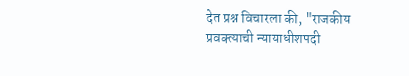देत प्रश्न विचारला की, "राजकीय प्रवक्त्याची न्यायाधीशपदी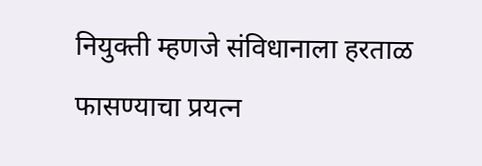नियुक्ती म्हणजे संविधानाला हरताळ फासण्याचा प्रयत्न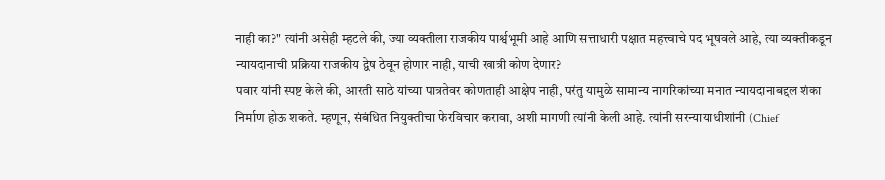नाही का?" त्यांनी असेही म्हटले की, ज्या व्यक्तीला राजकीय पार्श्वभूमी आहे आणि सत्ताधारी पक्षात महत्त्वाचे पद भूषवले आहे, त्या व्यक्तीकडून न्यायदानाची प्रक्रिया राजकीय द्वेष ठेवून होणार नाही, याची खात्री कोण देणार?
पवार यांनी स्पष्ट केले की, आरती साठे यांच्या पात्रतेवर कोणताही आक्षेप नाही, परंतु यामुळे सामान्य नागरिकांच्या मनात न्यायदानाबद्दल शंका निर्माण होऊ शकते. म्हणून, संबंधित नियुक्तीचा फेरविचार करावा, अशी मागणी त्यांनी केली आहे. त्यांनी सरन्यायाधीशांनी (Chief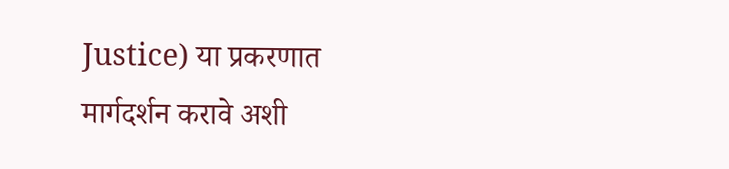Justice) या प्रकरणात मार्गदर्शन करावे अशी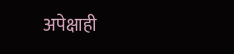अपेक्षाही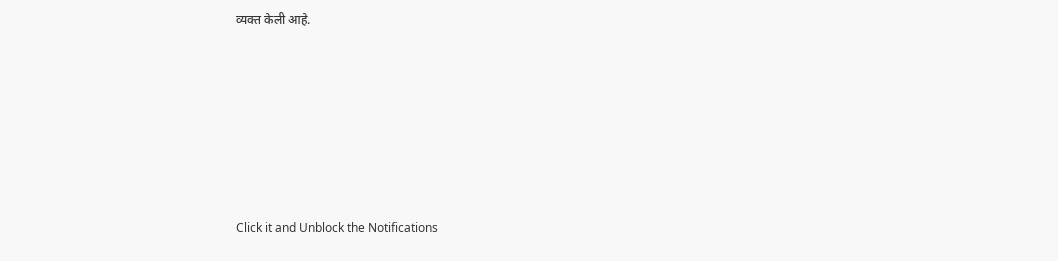व्यक्त केली आहे.












Click it and Unblock the Notifications